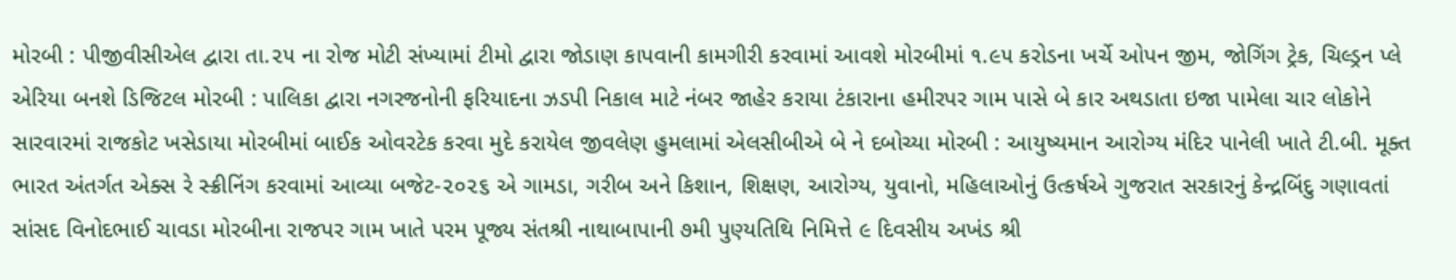મોરબી : પીજીવીસીએલ દ્વારા તા.૨૫ ના રોજ મોટી સંખ્યામાં ટીમો દ્વારા જોડાણ કાપવાની કામગીરી કરવામાં આવશે મોરબીમાં ૧.૯૫ કરોડના ખર્ચે ઓપન જીમ, જોગિંગ ટ્રેક, ચિલ્ડ્રન પ્લે એરિયા બનશે ડિજિટલ મોરબી : પાલિકા દ્વારા નગરજનોની ફરિયાદના ઝડપી નિકાલ માટે નંબર જાહેર કરાયા ટંકારાના હમીરપર ગામ પાસે બે કાર અથડાતા ઇજા પામેલા ચાર લોકોને સારવારમાં રાજકોટ ખસેડાયા મોરબીમાં બાઈક ઓવરટેક કરવા મુદે કરાયેલ જીવલેણ હુમલામાં એલસીબીએ બે ને દબોચ્યા મોરબી : આયુષ્યમાન આરોગ્ય મંદિર પાનેલી ખાતે ટી.બી. મૂક્ત ભારત અંતર્ગત એક્સ રે સ્ક્રીનિંગ કરવામાં આવ્યા બજેટ-૨૦૨૬ એ ગામડા, ગરીબ અને કિશાન, શિક્ષણ, આરોગ્ય, યુવાનો, મહિલાઓનું ઉત્કર્ષએ ગુજરાત સરકારનું કેન્દ્રબિંદુ ગણાવતાં સાંસદ વિનોદભાઈ ચાવડા મોરબીના રાજપર ગામ ખાતે પરમ પૂજ્ય સંતશ્રી નાથાબાપાની ૭મી પુણ્યતિથિ નિમિત્તે ૯ દિવસીય અખંડ શ્રી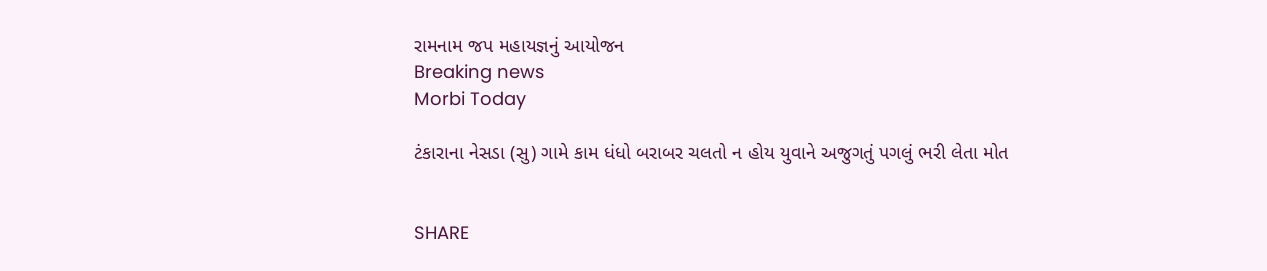રામનામ જપ મહાયજ્ઞનું આયોજન
Breaking news
Morbi Today

ટંકારાના નેસડા (સુ) ગામે કામ ધંધો બરાબર ચલતો ન હોય યુવાને અજુગતું પગલું ભરી લેતા મોત


SHARE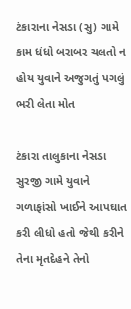ટંકારાના નેસડા (સુ) ગામે કામ ધંધો બરાબર ચલતો ન હોય યુવાને અજુગતું પગલું ભરી લેતા મોત

ટંકારા તાલુકાના નેસડા સુરજી ગામે યુવાને ગળાફાંસો ખાઈને આપઘાત કરી લીધો હતો જેથી કરીને તેના મૃતદેહને તેનો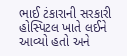ભાઈ ટંકારાની સરકારી હોસ્પિટલ ખાતે લઈને આવ્યો હતો અને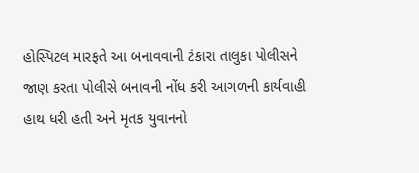હોસ્પિટલ મારફતે આ બનાવવાની ટંકારા તાલુકા પોલીસને જાણ કરતા પોલીસે બનાવની નોંધ કરી આગળની કાર્યવાહી હાથ ધરી હતી અને મૃતક યુવાનનો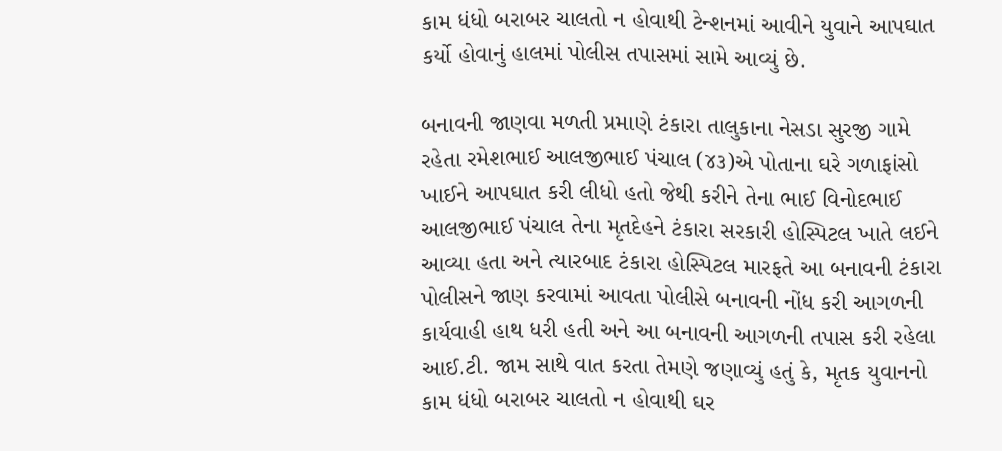કામ ધંધો બરાબર ચાલતો ન હોવાથી ટેન્શનમાં આવીને યુવાને આપઘાત કર્યો હોવાનું હાલમાં પોલીસ તપાસમાં સામે આવ્યું છે.

બનાવની જાણવા મળતી પ્રમાણે ટંકારા તાલુકાના નેસડા સુરજી ગામે રહેતા રમેશભાઈ આલજીભાઈ પંચાલ (૪૩)એ પોતાના ઘરે ગળાફાંસો ખાઈને આપઘાત કરી લીધો હતો જેથી કરીને તેના ભાઈ વિનોદભાઈ આલજીભાઈ પંચાલ તેના મૃતદેહને ટંકારા સરકારી હોસ્પિટલ ખાતે લઈને આવ્યા હતા અને ત્યારબાદ ટંકારા હોસ્પિટલ મારફતે આ બનાવની ટંકારા પોલીસને જાણ કરવામાં આવતા પોલીસે બનાવની નોંધ કરી આગળની કાર્યવાહી હાથ ધરી હતી અને આ બનાવની આગળની તપાસ કરી રહેલા આઈ.ટી. જામ સાથે વાત કરતા તેમણે જણાવ્યું હતું કે, મૃતક યુવાનનો કામ ધંધો બરાબર ચાલતો ન હોવાથી ઘર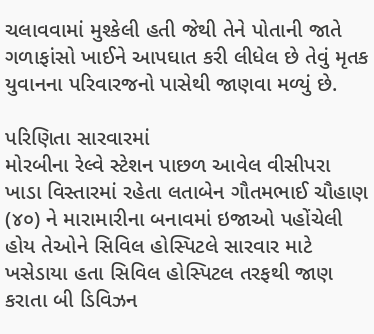ચલાવવામાં મુશ્કેલી હતી જેથી તેને પોતાની જાતે ગળાફાંસો ખાઈને આપઘાત કરી લીધેલ છે તેવું મૃતક યુવાનના પરિવારજનો પાસેથી જાણવા મળ્યું છે.

પરિણિતા સારવારમાં
મોરબીના રેલ્વે સ્ટેશન પાછળ આવેલ વીસીપરા ખાડા વિસ્તારમાં રહેતા લતાબેન ગૌતમભાઈ ચૌહાણ (૪૦) ને મારામારીના બનાવમાં ઇજાઓ પહોંચેલી હોય તેઓને સિવિલ હોસ્પિટલે સારવાર માટે ખસેડાયા હતા સિવિલ હોસ્પિટલ તરફથી જાણ કરાતા બી ડિવિઝન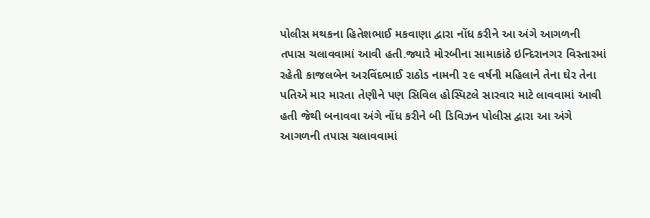પોલીસ મથકના હિતેશભાઈ મકવાણા દ્વારા નોંધ કરીને આ અંગે આગળની તપાસ ચલાવવામાં આવી હતી.જ્યારે મોરબીના સામાકાંઠે ઇન્દિરાનગર વિસ્તારમાં રહેતી કાજલબેન અરવિંદભાઈ રાઠોડ નામની ૨૯ વર્ષની મહિલાને તેના ઘેર તેના પતિએ માર મારતા તેણીને પણ સિવિલ હોસ્પિટલે સારવાર માટે લાવવામાં આવી હતી જેથી બનાવવા અંગે નોંધ કરીને બી ડિવિઝન પોલીસ દ્વારા આ અંગે આગળની તપાસ ચલાવવામાં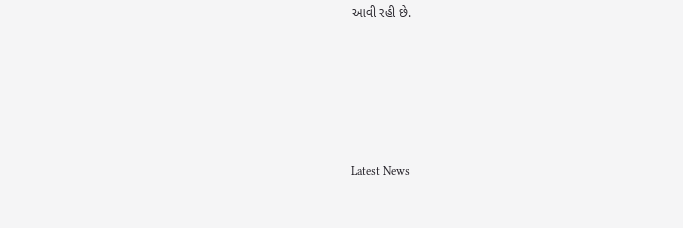આવી રહી છે.








Latest News